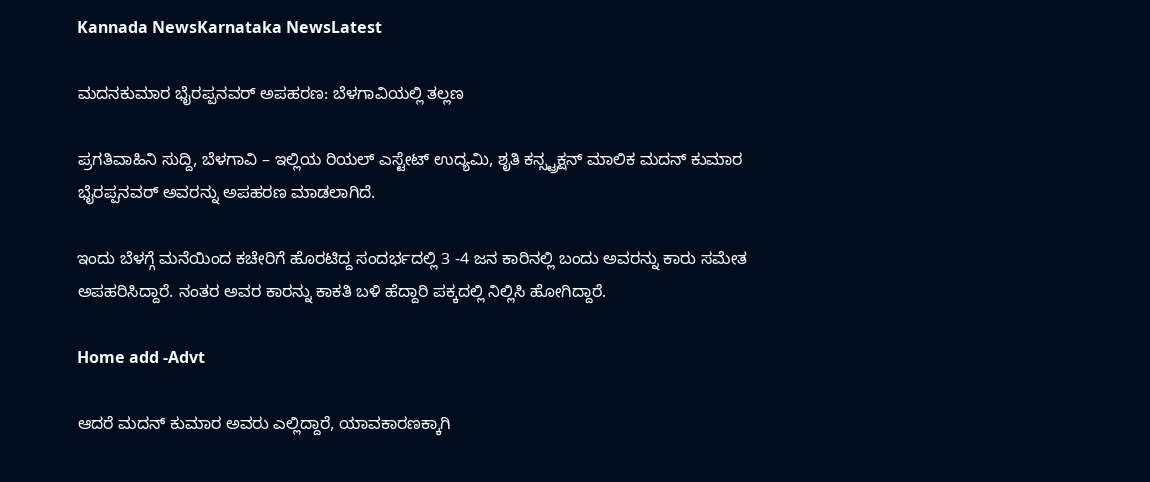Kannada NewsKarnataka NewsLatest

ಮದನಕುಮಾರ ಭೈರಪ್ಪನವರ್ ಅಪಹರಣ: ಬೆಳಗಾವಿಯಲ್ಲಿ ತಲ್ಲಣ

ಪ್ರಗತಿವಾಹಿನಿ ಸುದ್ದಿ, ಬೆಳಗಾವಿ – ಇಲ್ಲಿಯ ರಿಯಲ್ ಎಸ್ಟೇಟ್ ಉದ್ಯಮಿ, ಶೃತಿ ಕನ್ಸ್ಟ್ರಕ್ಷನ್ ಮಾಲಿಕ ಮದನ್ ಕುಮಾರ ಭೈರಪ್ಪನವರ್ ಅವರನ್ನು ಅಪಹರಣ ಮಾಡಲಾಗಿದೆ.

ಇಂದು ಬೆಳಗ್ಗೆ ಮನೆಯಿಂದ ಕಚೇರಿಗೆ ಹೊರಟಿದ್ದ ಸಂದರ್ಭದಲ್ಲಿ 3 -4 ಜನ ಕಾರಿನಲ್ಲಿ ಬಂದು ಅವರನ್ನು ಕಾರು ಸಮೇತ ಅಪಹರಿಸಿದ್ದಾರೆ. ನಂತರ ಅವರ ಕಾರನ್ನು ಕಾಕತಿ ಬಳಿ ಹೆದ್ದಾರಿ ಪಕ್ಕದಲ್ಲಿ ನಿಲ್ಲಿಸಿ ಹೋಗಿದ್ದಾರೆ.

Home add -Advt

ಆದರೆ ಮದನ್ ಕುಮಾರ ಅವರು ಎಲ್ಲಿದ್ದಾರೆ, ಯಾವಕಾರಣಕ್ಕಾಗಿ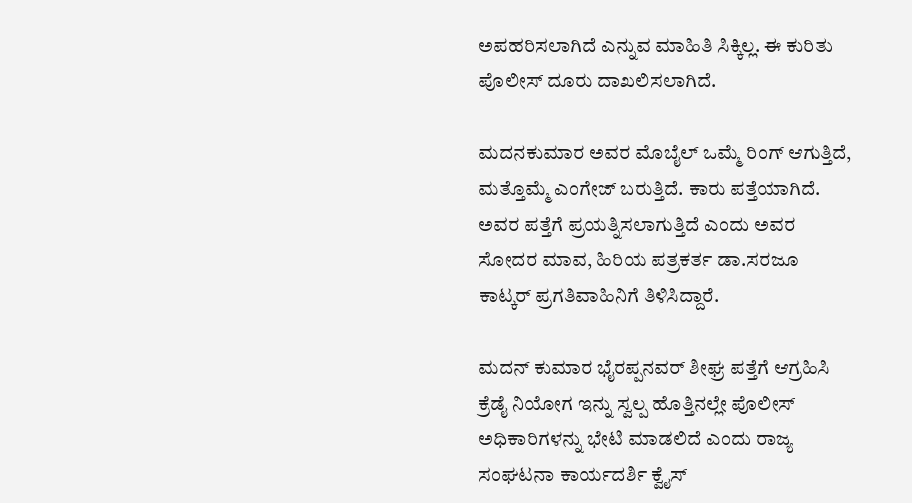ಅಪಹರಿಸಲಾಗಿದೆ ಎನ್ನುವ ಮಾಹಿತಿ ಸಿಕ್ಕಿಲ್ಲ. ಈ ಕುರಿತು ಪೊಲೀಸ್ ದೂರು ದಾಖಲಿಸಲಾಗಿದೆ.

ಮದನಕುಮಾರ ಅವರ ಮೊಬೈಲ್ ಒಮ್ಮೆ ರಿಂಗ್ ಆಗುತ್ತಿದೆ, ಮತ್ತೊಮ್ಮೆ ಎಂಗೇಜ್ ಬರುತ್ತಿದೆ. ಕಾರು ಪತ್ತೆಯಾಗಿದೆ. ಅವರ ಪತ್ತೆಗೆ ಪ್ರಯತ್ನಿಸಲಾಗುತ್ತಿದೆ ಎಂದು ಅವರ ಸೋದರ ಮಾವ, ಹಿರಿಯ ಪತ್ರಕರ್ತ ಡಾ.ಸರಜೂ ಕಾಟ್ಕರ್ ಪ್ರಗತಿವಾಹಿನಿಗೆ ತಿಳಿಸಿದ್ದಾರೆ.

ಮದನ್ ಕುಮಾರ ಭೈರಪ್ಪನವರ್ ಶೀಘ್ರ ಪತ್ತೆಗೆ ಆಗ್ರಹಿಸಿ  ಕ್ರೆಡೈ ನಿಯೋಗ ಇನ್ನು ಸ್ವಲ್ಪ ಹೊತ್ತಿನಲ್ಲೇ ಪೊಲೀಸ್ ಅಧಿಕಾರಿಗಳನ್ನು ಭೇಟಿ ಮಾಡಲಿದೆ ಎಂದು ರಾಜ್ಯ ಸಂಘಟನಾ ಕಾರ್ಯದರ್ಶಿ ಕ್ವೈಸ್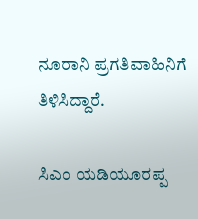ನೂರಾನಿ ಪ್ರಗತಿವಾಹಿನಿಗೆ ತಿಳಿಸಿದ್ದಾರೆ.

ಸಿಎಂ ಯಡಿಯೂರಪ್ಪ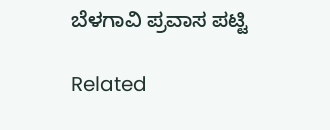ಬೆಳಗಾವಿ ಪ್ರವಾಸ ಪಟ್ಟಿ

Related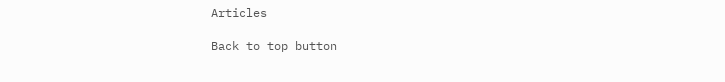Articles

Back to top button